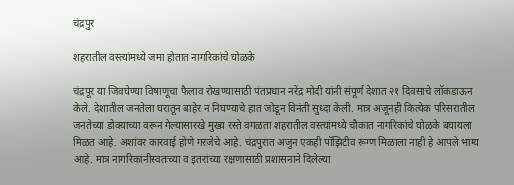चंद्रपुर

शहरातील वस्त्यांमध्ये जमा होतात नागरिकांचे घोळके

चंद्रपूर या जिवघेण्या विषाणूचा फैलाव रोखण्यासाठी पंतप्रधान नरेंद्र मोदी यांनी संपूर्ण देशात २१ दिवसाचे लॉकडाऊन केले. देशातील जनतेला घरातून बाहेर न निघण्याचे हात जोडून विनंती सुध्दा केली. मात्र अजूनही कित्येक परिसरातील जनतेच्या डोक्याच्या वरून गेल्यासारखे मुख्य रस्ते वगळता शहरातील वस्त्यांमध्ये चौकात नागरिकांचे घोळके बघायला मिळत आहे. अशांवर कारवाई होणे गरजेचे आहे. चंद्रपुरात अजुन एकही पॉझिटीव रूग्ण मिळाला नाही हे आपले भाग्य आहे. मात्र नागरिकांनीस्वतःच्या व इतरांच्या रक्षणासाठी प्रशासनाने दिलेल्या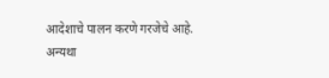आदेशाचे पालन करणे गरजेचे आहे. अन्यथा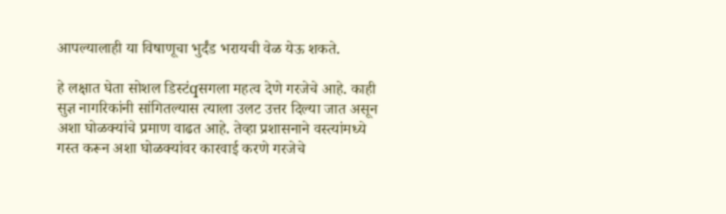आपल्यालाही या विषाणूचा भुर्दंड भरायची वेळ येऊ शकते.

हे लक्षात घेता सोशल डिस्टंqसगला महत्व देणे गरजेचे आहे. काही सुज्ञ नागरिकांनी सांगितल्यास त्याला उलट उत्तर दिल्या जात असून अशा घोळक्यांचे प्रमाण वाढत आहे. तेव्हा प्रशासनाने वस्त्यांमध्ये गस्त करून अशा घोळक्यांवर कारवाई करणे गरजेचे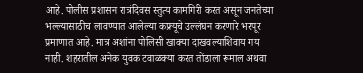आहे. पोलीस प्रशासन रात्रंदिवस स्तुत्य कामगिरी करत असून जनतेच्या भल्ल्यासाठीच लावण्यात आलेल्या कफ्र्यूचे उल्लंघन करणारे भरपूर प्रमाणात आहे. मात्र अशांना पोलिसी खाक्या दाखवल्याशिवाय गय नाही. शहरातील अनेक युवक टवाळक्या करत तोंडाला रूमाल अथवा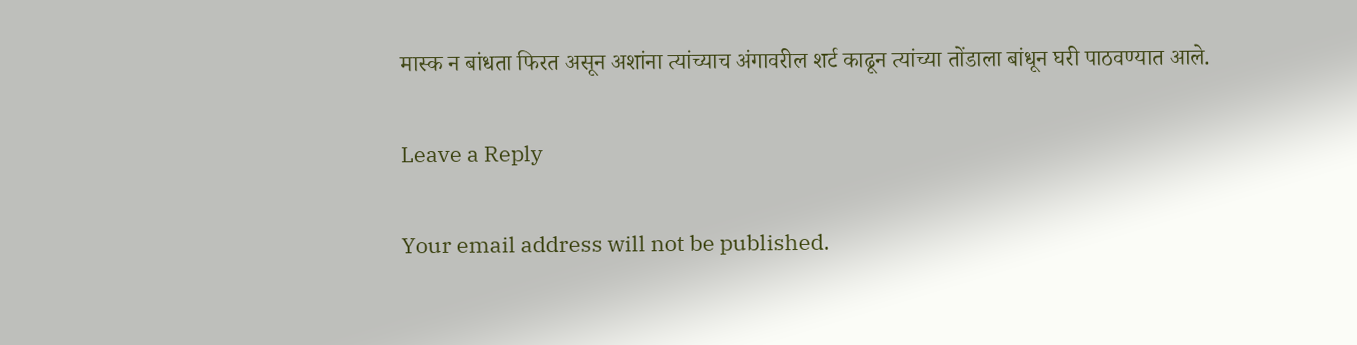मास्क न बांधता फिरत असून अशांना त्यांच्याच अंगावरील शर्ट काढून त्यांच्या तोंडाला बांधून घरी पाठवण्यात आले.

Leave a Reply

Your email address will not be published.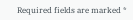Required fields are marked *